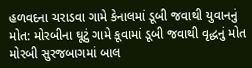હળવદના ચરાડવા ગામે કેનાલમાં ડૂબી જવાથી યુવાનનું મોત: મોરબીના ઘૂટું ગામે કૂવામાં ડૂબી જવાથી વૃદ્ધનું મોત મોરબી સુરજબાગમાં બાલ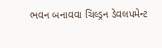ભવન બનાવવા ચિલ્ડ્રન ડેવલપમેન્ટ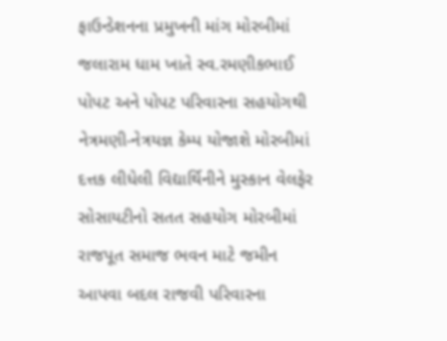ફાઉન્ડેશનના પ્રમુખની માંગ મોરબીમાં જલારામ ધામ ખાતે સ્વ.રમણીકભાઈ પોપટ અને પોપટ પરિવારના સહયોગથી નેત્રમણી-નેત્રયજ્ઞ કેમ્પ યોજાશે મોરબીમાં દત્તક લીધેલી વિદ્યાર્થિનીને મુસ્કાન વેલફેર સોસાયટીનો સતત સહયોગ મોરબીમાં રાજપૂત સમાજ ભવન માટે જમીન આપવા બદલ રાજવી પરિવારના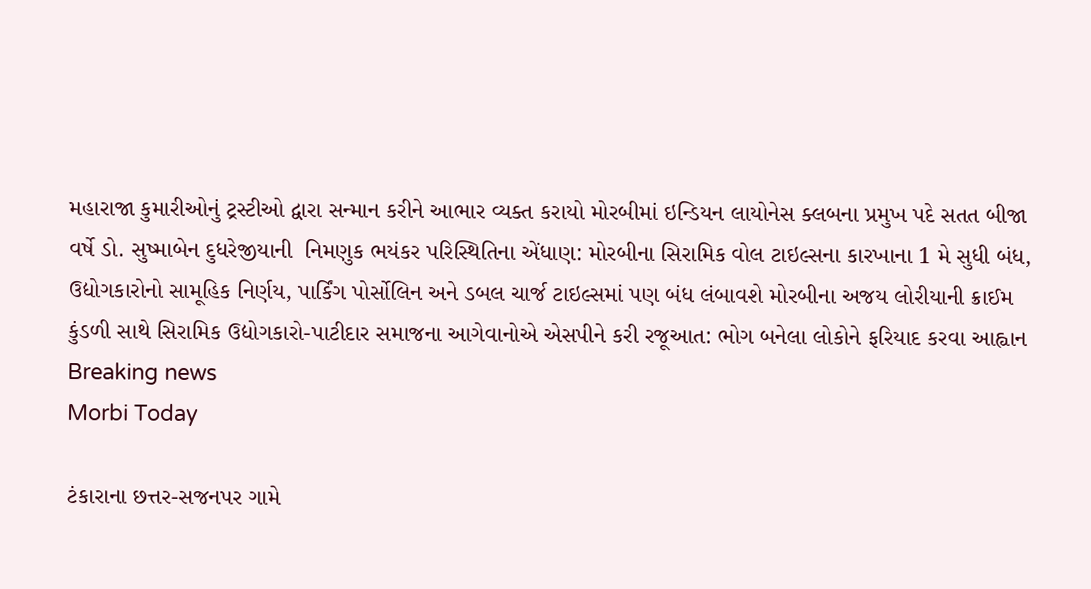મહારાજા કુમારીઓનું ટ્રસ્ટીઓ દ્વારા સન્માન કરીને આભાર વ્યક્ત કરાયો મોરબીમાં ઇન્ડિયન લાયોનેસ ક્લબના પ્રમુખ પદે સતત બીજા વર્ષે ડો. સુષ્માબેન દુધરેજીયાની  નિમણુક ભયંકર પરિસ્થિતિના એંધાણ: મોરબીના સિરામિક વોલ ટાઇલ્સના કારખાના 1 મે સુધી બંધ, ઉદ્યોગકારોનો સામૂહિક નિર્ણય, પાર્કિંગ પોર્સોલિન અને ડબલ ચાર્જ ટાઇલ્સમાં પણ બંધ લંબાવશે મોરબીના અજય લોરીયાની ક્રાઈમ કુંડળી સાથે સિરામિક ઉદ્યોગકારો-પાટીદાર સમાજના આગેવાનોએ એસપીને કરી રજૂઆત: ભોગ બનેલા લોકોને ફરિયાદ કરવા આહ્વાન
Breaking news
Morbi Today

ટંકારાના છત્તર-સજનપર ગામે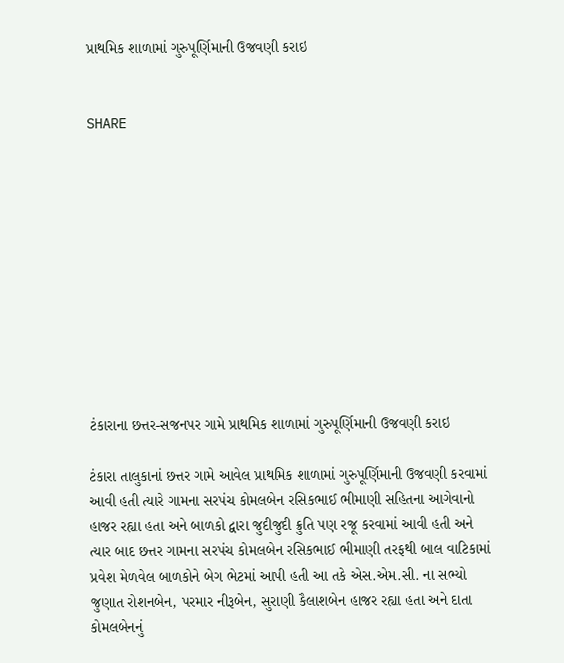પ્રાથમિક શાળામાં ગુરુપૂર્ણિમાની ઉજવણી કરાઇ


SHARE











ટંકારાના છત્તર-સજનપર ગામે પ્રાથમિક શાળામાં ગુરુપૂર્ણિમાની ઉજવણી કરાઇ

ટંકારા તાલુકાનાં છત્તર ગામે આવેલ પ્રાથમિક શાળામાં ગુરુપૂર્ણિમાની ઉજવણી કરવામાં આવી હતી ત્યારે ગામના સરપંચ કોમલબેન રસિકભાઈ ભીમાણી સહિતના આગેવાનો હાજર રહ્યા હતા અને બાળકો દ્વારા જુદીજુદી ક્રુતિ પણ રજૂ કરવામાં આવી હતી અને ત્યાર બાદ છત્તર ગામના સરપંચ કોમલબેન રસિકભાઈ ભીમાણી તરફથી બાલ વાટિકામાં પ્રવેશ મેળવેલ બાળકોને બેગ ભેટમાં આપી હતી આ તકે એસ.એમ.સી. ના સભ્યો જુણાત રોશનબેન, પરમાર નીરૂબેન, સુરાણી કૈલાશબેન હાજર રહ્યા હતા અને દાતા કોમલબેનનું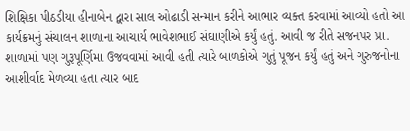શિક્ષિકા પીઠડીયા હીનાબેન દ્વારા સાલ ઓઢાડી સન્માન કરીને આભાર વ્યક્ત કરવામાં આવ્યો હતો આ કાર્યક્રમનું સંચાલન શાળાના આચાર્ય ભાવેશભાઈ સંઘાણીએ કર્યું હતું. આવી જ રીતે સજનપર પ્રા. શાળામાં પણ ગુરૂપૂર્ણિમા ઉજવવામાં આવી હતી ત્યારે બાળકોએ ગુતું પૂજન કર્યું હતું અને ગુરુજનોના આશીર્વાદ મેળવ્યા હતા ત્યાર બાદ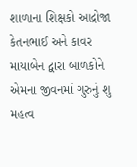શાળાના શિક્ષકો આદ્રોજા કેતનભાઈ અને કાવર માયાબેન દ્વારા બાળકોને એમના જીવનમાં ગુરુનું શુ મહત્વ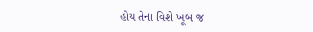હોય તેના વિશે ખૂબ જ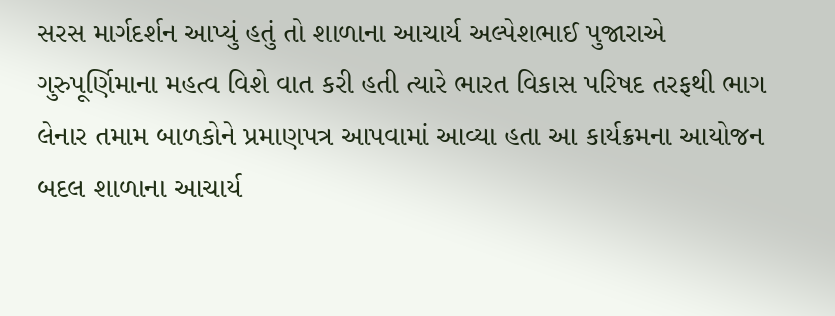સરસ માર્ગદર્શન આપ્યું હતું તો શાળાના આચાર્ય અલ્પેશભાઈ પુજારાએ ગુરુપૂર્ણિમાના મહત્વ વિશે વાત કરી હતી ત્યારે ભારત વિકાસ પરિષદ તરફથી ભાગ લેનાર તમામ બાળકોને પ્રમાણપત્ર આપવામાં આવ્યા હતા આ કાર્યક્રમના આયોજન બદલ શાળાના આચાર્ય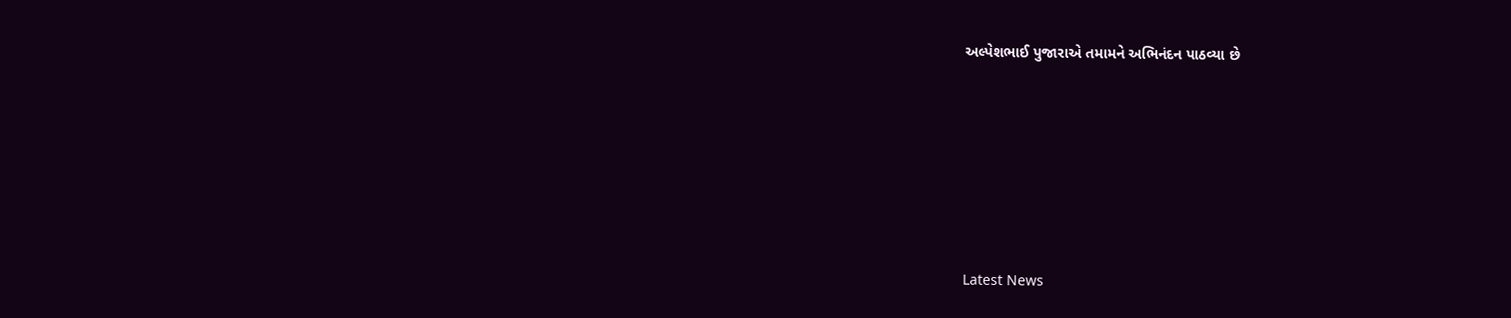અલ્પેશભાઈ પુજારાએ તમામને અભિનંદન પાઠવ્યા છે






Latest News